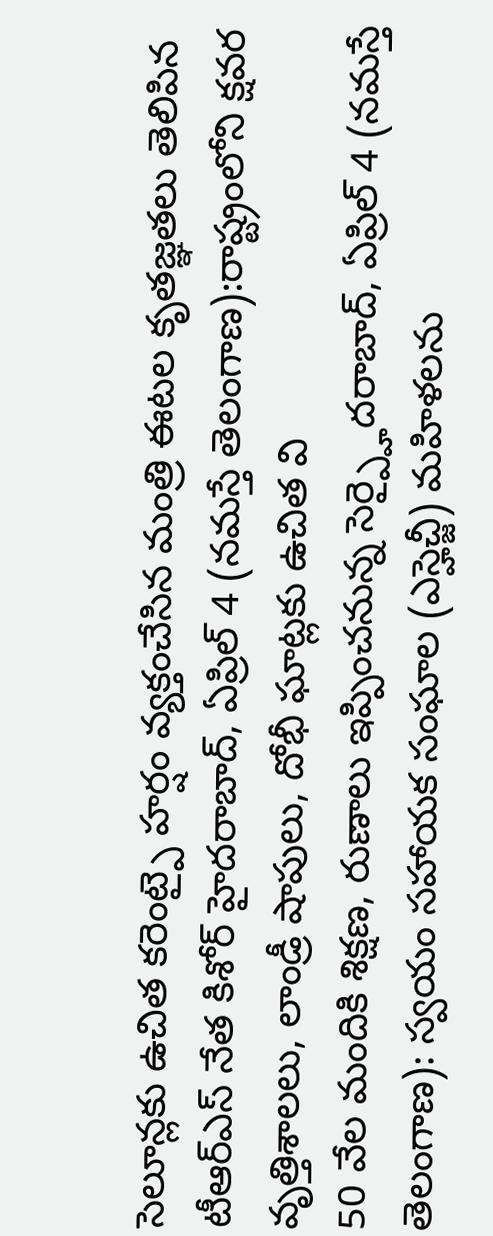సెలూన్లకు ఉచిత కరెంట్పై హర్షం వ్యక్తంచేసిన మంత్రి ఈటల కృతజ్ఞతలు తెలిపిన టీఆర్ఎస్ నేత కిశోర్ హైదరాబాద్, ఏప్రిల్ 4 (నమస్తే తెలంగాణ):రాష్ట్రంలోని క్షవర వృత్తిశాలలు, లాండ్రీ షాపులు, దోభీ ఘాట్లకు ఉచిత వి
50 వేల మందికి శిక్షణ, రుణాలు ఇప్పించనున్న సెర్ప్హైదరాబాద్, ఏప్రిల్ 4 (నమస్తే తెలంగాణ): స్వయం సహాయక సంఘాల (ఎస్హెచ్జీ) మహిళలను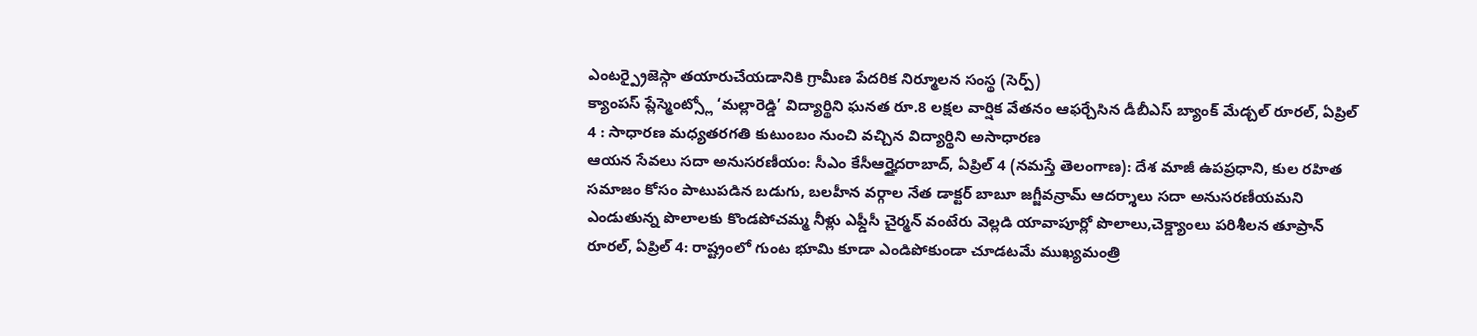ఎంటర్ప్రైజెస్గా తయారుచేయడానికి గ్రామీణ పేదరిక నిర్మూలన సంస్థ (సెర్ప్)
క్యాంపస్ ప్లేస్మెంట్స్లో ‘మల్లారెడ్డి’ విద్యార్థిని ఘనత రూ.8 లక్షల వార్షిక వేతనం ఆఫర్చేసిన డీబీఎస్ బ్యాంక్ మేడ్చల్ రూరల్, ఏప్రిల్ 4 : సాధారణ మధ్యతరగతి కుటుంబం నుంచి వచ్చిన విద్యార్థిని అసాధారణ
ఆయన సేవలు సదా అనుసరణీయం: సీఎం కేసీఆర్హైదరాబాద్, ఏప్రిల్ 4 (నమస్తే తెలంగాణ): దేశ మాజీ ఉపప్రధాని, కుల రహిత సమాజం కోసం పాటుపడిన బడుగు, బలహీన వర్గాల నేత డాక్టర్ బాబూ జగ్జీవన్రామ్ ఆదర్శాలు సదా అనుసరణీయమని
ఎండుతున్న పొలాలకు కొండపోచమ్మ నీళ్లు ఎఫ్డీసీ చైర్మన్ వంటేరు వెల్లడి యావాపూర్లో పొలాలు,చెక్డ్యాంలు పరిశీలన తూప్రాన్ రూరల్, ఏప్రిల్ 4: రాష్ట్రంలో గుంట భూమి కూడా ఎండిపోకుండా చూడటమే ముఖ్యమంత్రి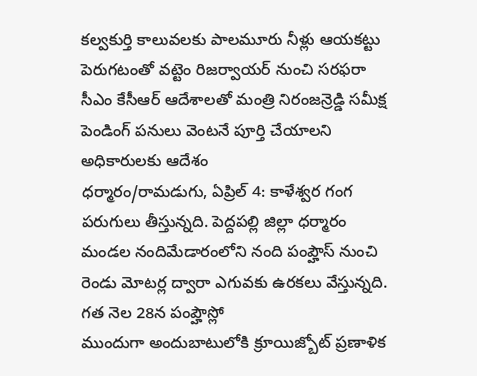కల్వకుర్తి కాలువలకు పాలమూరు నీళ్లు ఆయకట్టు పెరుగటంతో వట్టెం రిజర్వాయర్ నుంచి సరఫరా సీఎం కేసీఆర్ ఆదేశాలతో మంత్రి నిరంజన్రెడ్డి సమీక్ష పెండింగ్ పనులు వెంటనే పూర్తి చేయాలని అధికారులకు ఆదేశం
ధర్మారం/రామడుగు, ఏప్రిల్ 4: కాళేశ్వర గంగ పరుగులు తీస్తున్నది. పెద్దపల్లి జిల్లా ధర్మారం మండల నందిమేడారంలోని నంది పంప్హౌస్ నుంచి రెండు మోటర్ల ద్వారా ఎగువకు ఉరకలు వేస్తున్నది. గత నెల 28న పంప్హౌస్లో
ముందుగా అందుబాటులోకి క్రూయిజ్బోట్ ప్రణాళిక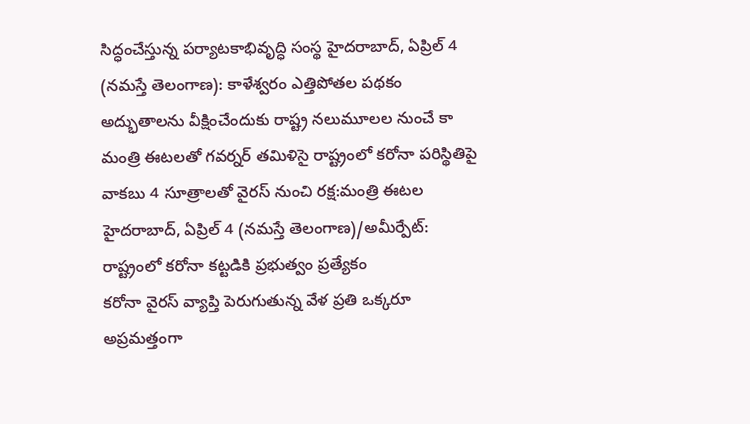సిద్ధంచేస్తున్న పర్యాటకాభివృద్ధి సంస్థ హైదరాబాద్, ఏప్రిల్ 4 (నమస్తే తెలంగాణ): కాళేశ్వరం ఎత్తిపోతల పథకం అద్భుతాలను వీక్షించేందుకు రాష్ట్ర నలుమూలల నుంచే కా
మంత్రి ఈటలతో గవర్నర్ తమిళిసై రాష్ట్రంలో కరోనా పరిస్థితిపై వాకబు 4 సూత్రాలతో వైరస్ నుంచి రక్ష:మంత్రి ఈటల హైదరాబాద్, ఏప్రిల్ 4 (నమస్తే తెలంగాణ)/అమీర్పేట్: రాష్ట్రంలో కరోనా కట్టడికి ప్రభుత్వం ప్రత్యేకం
కరోనా వైరస్ వ్యాప్తి పెరుగుతున్న వేళ ప్రతి ఒక్కరూ అప్రమత్తంగా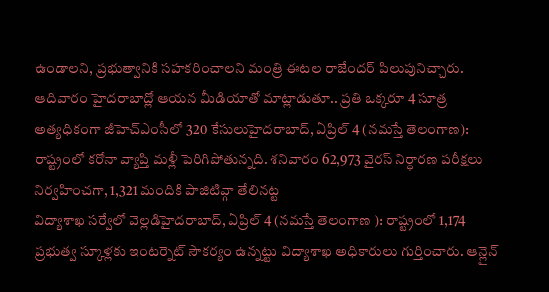ఉండాలని, ప్రభుత్వానికి సహకరించాలని మంత్రి ఈటల రాజేందర్ పిలుపునిచ్చారు. ఆదివారం హైదరాబాద్లో ఆయన మీడియాతో మాట్లాడుతూ.. ప్రతి ఒక్కరూ 4 సూత్ర
అత్యధికంగా జీహెచ్ఎంసీలో 320 కేసులుహైదరాబాద్, ఏప్రిల్ 4 (నమస్తే తెలంగాణ): రాష్ట్రంలో కరోనా వ్యాప్తి మళ్లీ పెరిగిపోతున్నది. శనివారం 62,973 వైరస్ నిర్ధారణ పరీక్షలు నిర్వహించగా, 1,321 మందికి పాజిటివ్గా తేలినట్ట
విద్యాశాఖ సర్వేలో వెల్లడిహైదరాబాద్, ఏప్రిల్ 4 (నమస్తే తెలంగాణ ): రాష్ట్రంలో 1,174 ప్రభుత్వ స్కూళ్లకు ఇంటర్నెట్ సౌకర్యం ఉన్నట్టు విద్యాశాఖ అధికారులు గుర్తించారు. ఆన్లైన్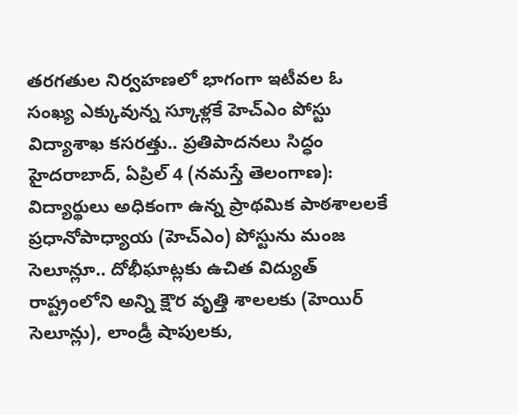తరగతుల నిర్వహణలో భాగంగా ఇటీవల ఓ
సంఖ్య ఎక్కువున్న స్కూళ్లకే హెచ్ఎం పోస్టు విద్యాశాఖ కసరత్తు.. ప్రతిపాదనలు సిద్ధం హైదరాబాద్, ఏప్రిల్ 4 (నమస్తే తెలంగాణ): విద్యార్థులు అధికంగా ఉన్న ప్రాథమిక పాఠశాలలకే ప్రధానోపాధ్యాయ (హెచ్ఎం) పోస్టును మంజ
సెలూన్లూ.. దోభీఘాట్లకు ఉచిత విద్యుత్
రాష్ట్రంలోని అన్ని క్షౌర వృత్తి శాలలకు (హెయిర్ సెలూన్లు), లాండ్రీ షాపులకు,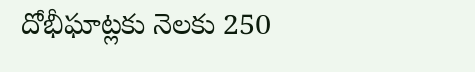దోభీఘాట్లకు నెలకు 250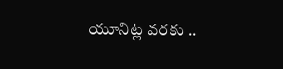యూనిట్ల వరకు ..